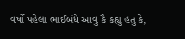વર્ષો પહેલા ભાઈબંધે આવુ કૈ કહ્યુ હતુ કે,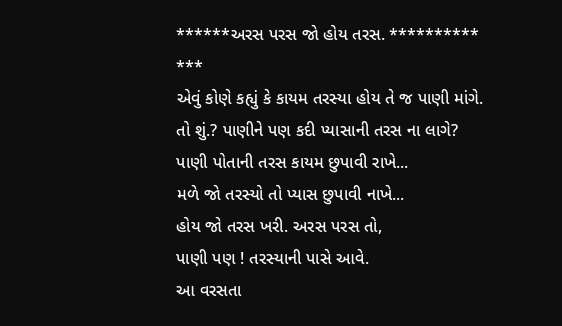******અરસ પરસ જો હોય તરસ. **********
***
એવું કોણે કહ્યું કે કાયમ તરસ્યા હોય તે જ પાણી માંગે.
તો શું.? પાણીને પણ કદી પ્યાસાની તરસ ના લાગે?
પાણી પોતાની તરસ કાયમ છુપાવી રાખે...
મળે જો તરસ્યો તો પ્યાસ છુપાવી નાખે...
હોય જો તરસ ખરી. અરસ પરસ તો,
પાણી પણ ! તરસ્યાની પાસે આવે.
આ વરસતા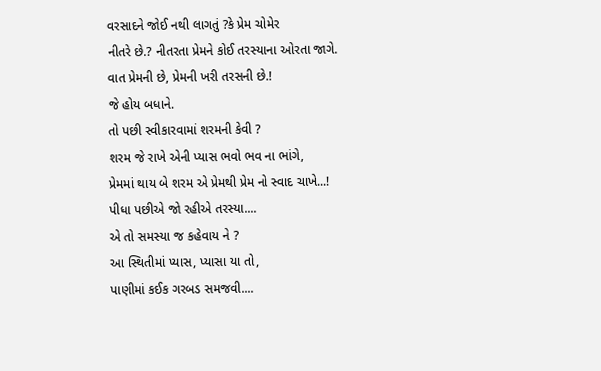વરસાદને જોઈ નથી લાગતું ?કે પ્રેમ ચોમેર
નીતરે છે.? નીતરતા પ્રેમને કોઈ તરસ્યાના ઓરતા જાગે.
વાત પ્રેમની છે, પ્રેમની ખરી તરસની છે.!
જે હોય બધાને.
તો પછી સ્વીકારવામાં શરમની કેવી ?
શરમ જે રાખે એની પ્યાસ ભવો ભવ ના ભાંગે,
પ્રેમમાં થાય બે શરમ એ પ્રેમથી પ્રેમ નો સ્વાદ ચાખે...!
પીધા પછીએ જો રહીએ તરસ્યા....
એ તો સમસ્યા જ કહેવાય ને ?
આ સ્થિતીમાં પ્યાસ, પ્યાસા યા તો,
પાણીમાં કઈક ગરબડ સમજવી....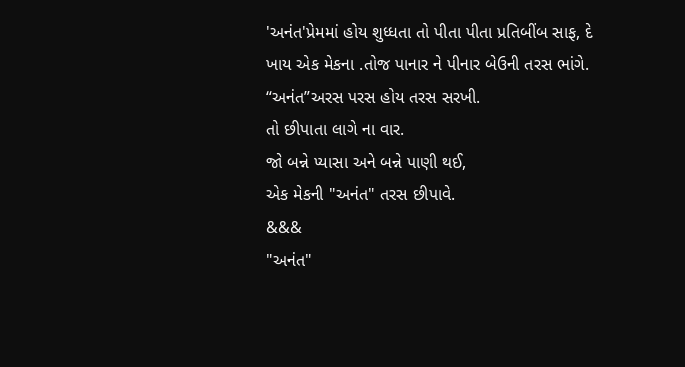'અનંત'પ્રેમમાં હોય શુધ્ધતા તો પીતા પીતા પ્રતિબીંબ સાફ, દે
ખાય એક મેકના .તોજ પાનાર ને પીનાર બેઉની તરસ ભાંગે.
“અનંત”અરસ પરસ હોય તરસ સરખી.
તો છીપાતા લાગે ના વાર.
જો બન્ને પ્યાસા અને બન્ને પાણી થઈ,
એક મેકની "અનંત" તરસ છીપાવે.
&&&
"અનંત"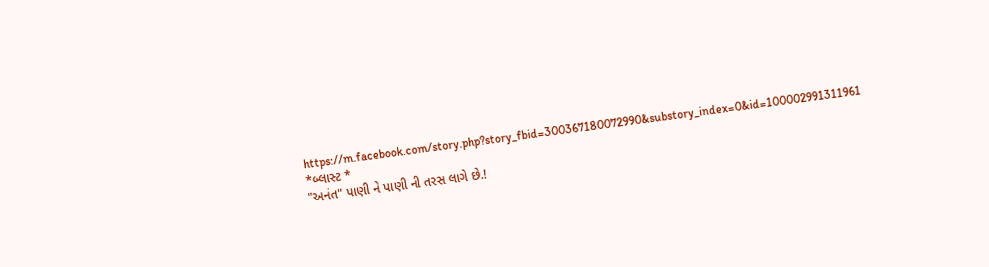https://m.facebook.com/story.php?story_fbid=300367180072990&substory_index=0&id=100002991311961
*બ્લાસ્ટ *
"અનંત" પાણી ને પાણી ની તરસ લાગે છે.!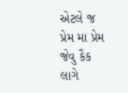એટલે જ પ્રેમ મા પ્રેમ જેવુ કૈક લાગે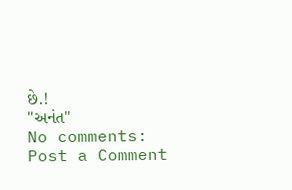છે.!
"અનંત"
No comments:
Post a Comment